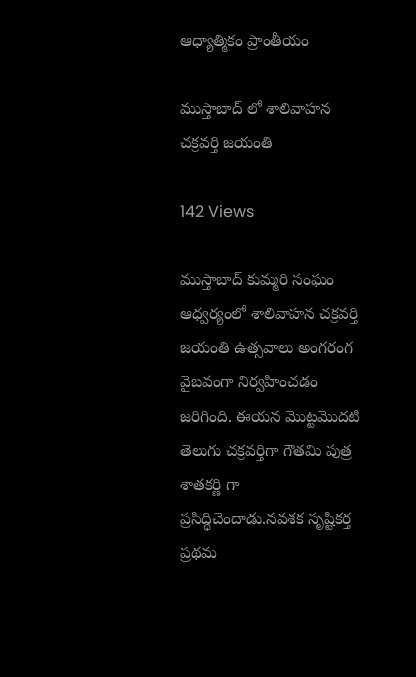ఆధ్యాత్మికం ప్రాంతీయం

ముస్తాబాద్ లో శాలివాహన చక్రవర్తి జయంతి

142 Views

ముస్తాబాద్ కుమ్మరి సంఘం ఆధ్వర్యంలో శాలివాహన చక్రవర్తి జయంతి ఉత్సవాలు అంగరంగ వైబవంగా నిర్వహించడం జరిగింది. ఈయన మొట్టమొదటి తెలుగు చక్రవర్తిగా గౌతమి పుత్ర శాతకర్ణి గా ప్రసిద్ధిచెందాడు.నవశక సృష్టికర్త ప్రథమ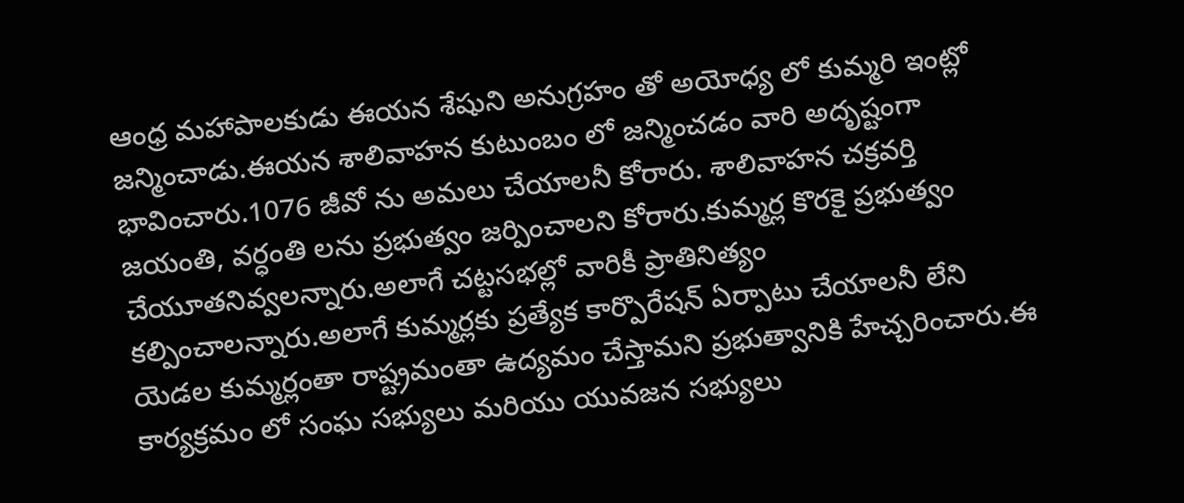ఆంధ్ర మహాపాలకుడు ఈయన శేషుని అనుగ్రహం తో అయోధ్య లో కుమ్మరి ఇంట్లో జన్మించాడు.ఈయన శాలివాహన కుటుంబం లో జన్మించడం వారి అదృష్టంగా భావించారు.1076 జీవో ను అమలు చేయాలనీ కోరారు. శాలివాహన చక్రవర్తి జయంతి, వర్ధంతి లను ప్రభుత్వం జర్పించాలని కోరారు.కుమ్మర్ల కొరకై ప్రభుత్వం చేయూతనివ్వలన్నారు.అలాగే చట్టసభల్లో వారికీ ప్రాతినిత్యం కల్పించాలన్నారు.అలాగే కుమ్మర్లకు ప్రత్యేక కార్పొరేషన్ ఏర్పాటు చేయాలనీ లేని యెడల కుమ్మర్లంతా రాష్ట్రమంతా ఉద్యమం చేస్తామని ప్రభుత్వానికి హేచ్చరించారు.ఈ కార్యక్రమం లో సంఘ సభ్యులు మరియు యువజన సభ్యులు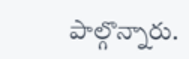పాల్గొన్నారు.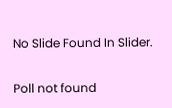No Slide Found In Slider.

Poll not found